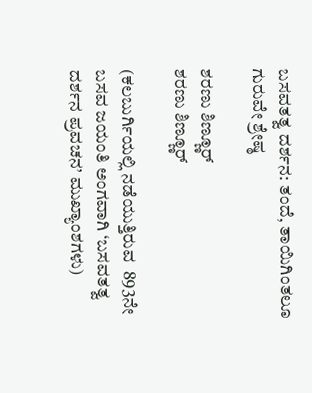ಬಸವತತ್ವ ದರ್ಶನ: ತಂದೆ, ತಾಯಿಗಿಂತಲೂ ಗುರುವೇ ಶ್ರೇಷ್ಠ

ಶರಣು ಶಿಣ್ಣೂರ್
ಶರಣು ಶಿಣ್ಣೂರ್

(ಕಲಬುರ್ಗಿಯಲ್ಲಿ ನಡೆಯುತ್ತಿರುವ  893ನೇ ಬಸವ ಜಯಂತಿ ಅಂಗವಾಗಿ ‘ಬಸವತತ್ವ ದರ್ಶನ ಪ್ರವಚನ’ ಮುಖ್ಯಾಂಶಗಳು)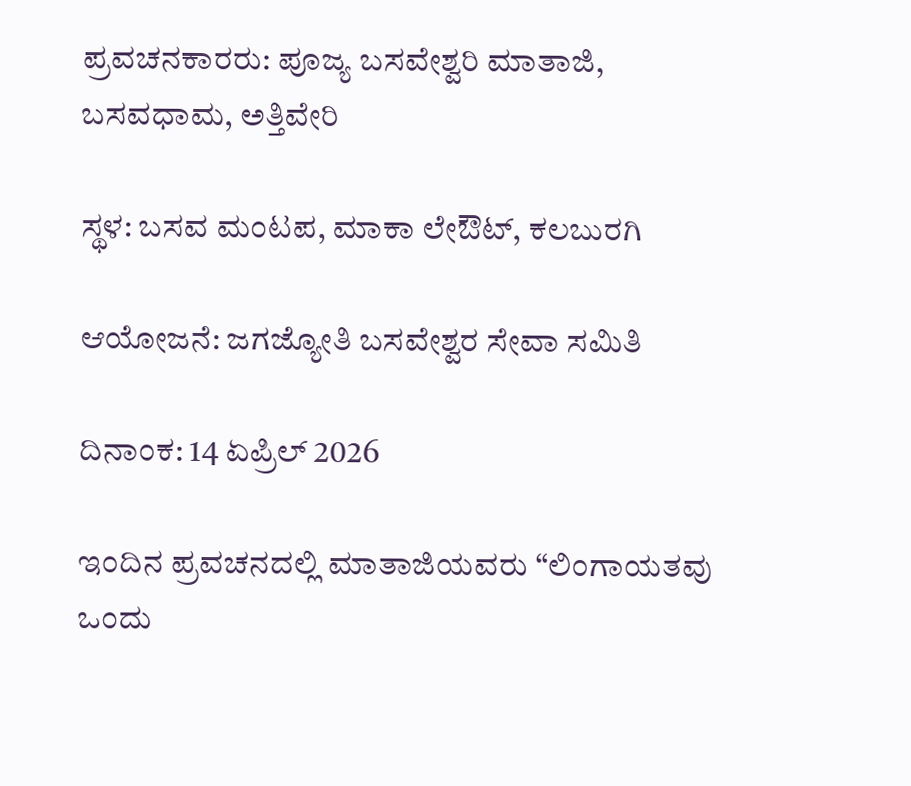ಪ್ರವಚನಕಾರರು: ಪೂಜ್ಯ ಬಸವೇಶ್ವರಿ ಮಾತಾಜಿ, ಬಸವಧಾಮ, ಅತ್ತಿವೇರಿ

ಸ್ಥಳ: ಬಸವ ಮಂಟಪ, ಮಾಕಾ ಲೇಔಟ್‌, ಕಲಬುರಗಿ

ಆಯೋಜನೆ: ಜಗಜ್ಯೋತಿ ಬಸವೇಶ್ವರ ಸೇವಾ ಸಮಿತಿ

ದಿನಾಂಕ: 14 ಏಪ್ರಿಲ್ 2026

ಇಂದಿನ ಪ್ರವಚನದಲ್ಲಿ ಮಾತಾಜಿಯವರು “ಲಿಂಗಾಯತವು ಒಂದು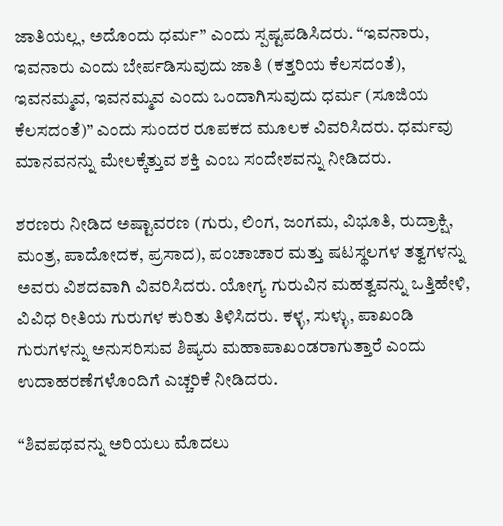ಜಾತಿಯಲ್ಲ, ಅದೊಂದು ಧರ್ಮ” ಎಂದು ಸ್ಪಷ್ಟಪಡಿಸಿದರು. “ಇವನಾರು, ಇವನಾರು ಎಂದು ಬೇರ್ಪಡಿಸುವುದು ಜಾತಿ (ಕತ್ತರಿಯ ಕೆಲಸದಂತೆ), ಇವನಮ್ಮವ, ಇವನಮ್ಮವ ಎಂದು ಒಂದಾಗಿಸುವುದು ಧರ್ಮ (ಸೂಜಿಯ ಕೆಲಸದಂತೆ)” ಎಂದು ಸುಂದರ ರೂಪಕದ ಮೂಲಕ ವಿವರಿಸಿದರು. ಧರ್ಮವು ಮಾನವನನ್ನು ಮೇಲಕ್ಕೆತ್ತುವ ಶಕ್ತಿ ಎಂಬ ಸಂದೇಶವನ್ನು ನೀಡಿದರು.

ಶರಣರು ನೀಡಿದ ಅಷ್ಟಾವರಣ (ಗುರು, ಲಿಂಗ, ಜಂಗಮ, ವಿಭೂತಿ, ರುದ್ರಾಕ್ಷಿ, ಮಂತ್ರ, ಪಾದೋದಕ, ಪ್ರಸಾದ), ಪಂಚಾಚಾರ ಮತ್ತು ಷಟಸ್ಥಲಗಳ ತತ್ವಗಳನ್ನು ಅವರು ವಿಶದವಾಗಿ ವಿವರಿಸಿದರು. ಯೋಗ್ಯ ಗುರುವಿನ ಮಹತ್ವವನ್ನು ಒತ್ತಿಹೇಳಿ, ವಿವಿಧ ರೀತಿಯ ಗುರುಗಳ ಕುರಿತು ತಿಳಿಸಿದರು. ಕಳ್ಳ, ಸುಳ್ಳು, ಪಾಖಂಡಿ ಗುರುಗಳನ್ನು ಅನುಸರಿಸುವ ಶಿಷ್ಯರು ಮಹಾಪಾಖಂಡರಾಗುತ್ತಾರೆ ಎಂದು ಉದಾಹರಣೆಗಳೊಂದಿಗೆ ಎಚ್ಚರಿಕೆ ನೀಡಿದರು.

“ಶಿವಪಥವನ್ನು ಅರಿಯಲು ಮೊದಲು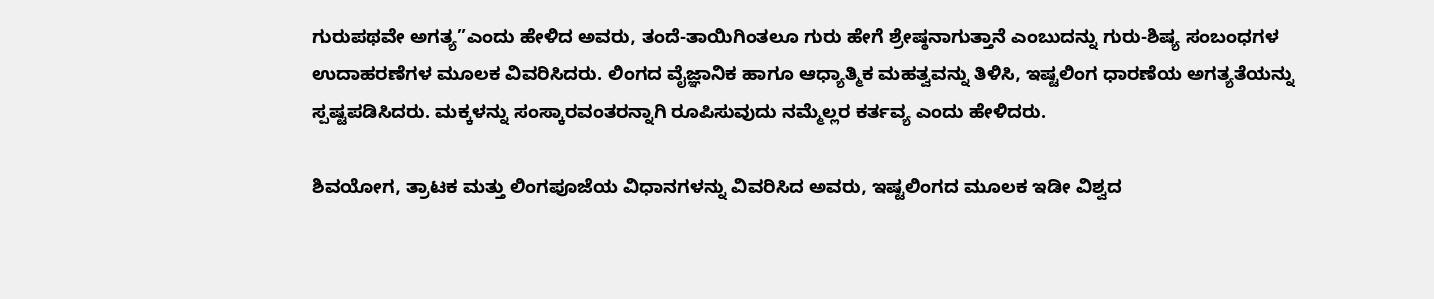ಗುರುಪಥವೇ ಅಗತ್ಯ”ಎಂದು ಹೇಳಿದ ಅವರು, ತಂದೆ-ತಾಯಿಗಿಂತಲೂ ಗುರು ಹೇಗೆ ಶ್ರೇಷ್ಠನಾಗುತ್ತಾನೆ ಎಂಬುದನ್ನು ಗುರು-ಶಿಷ್ಯ ಸಂಬಂಧಗಳ ಉದಾಹರಣೆಗಳ ಮೂಲಕ ವಿವರಿಸಿದರು. ಲಿಂಗದ ವೈಜ್ಞಾನಿಕ ಹಾಗೂ ಆಧ್ಯಾತ್ಮಿಕ ಮಹತ್ವವನ್ನು ತಿಳಿಸಿ, ಇಷ್ಟಲಿಂಗ ಧಾರಣೆಯ ಅಗತ್ಯತೆಯನ್ನು ಸ್ಪಷ್ಟಪಡಿಸಿದರು. ಮಕ್ಕಳನ್ನು ಸಂಸ್ಕಾರವಂತರನ್ನಾಗಿ ರೂಪಿಸುವುದು ನಮ್ಮೆಲ್ಲರ ಕರ್ತವ್ಯ ಎಂದು ಹೇಳಿದರು.

ಶಿವಯೋಗ, ತ್ರಾಟಕ ಮತ್ತು ಲಿಂಗಪೂಜೆಯ ವಿಧಾನಗಳನ್ನು ವಿವರಿಸಿದ ಅವರು, ಇಷ್ಟಲಿಂಗದ ಮೂಲಕ ಇಡೀ ವಿಶ್ವದ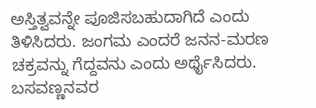ಅಸ್ತಿತ್ವವನ್ನೇ ಪೂಜಿಸಬಹುದಾಗಿದೆ ಎಂದು ತಿಳಿಸಿದರು. ಜಂಗಮ ಎಂದರೆ ಜನನ-ಮರಣ ಚಕ್ರವನ್ನು ಗೆದ್ದವನು ಎಂದು ಅರ್ಥೈಸಿದರು. ಬಸವಣ್ಣನವರ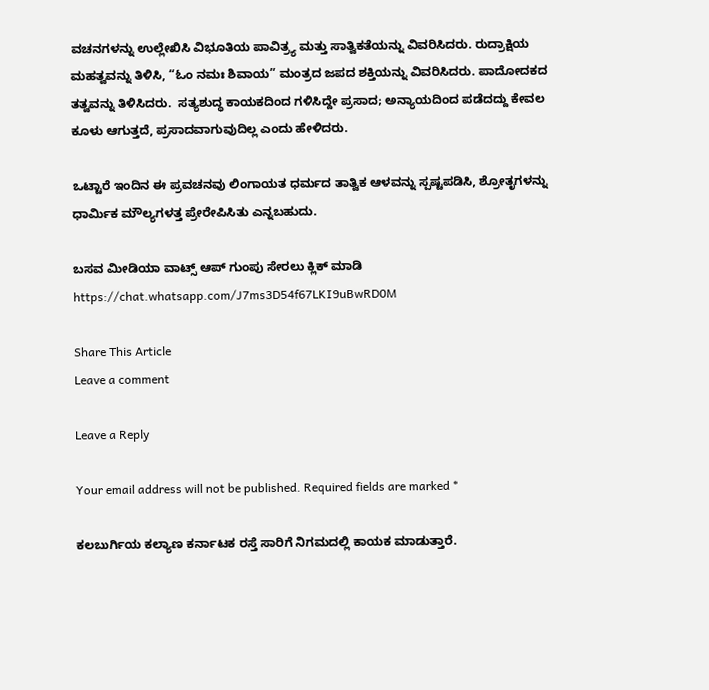ವಚನಗಳನ್ನು ಉಲ್ಲೇಖಿಸಿ ವಿಭೂತಿಯ ಪಾವಿತ್ರ್ಯ ಮತ್ತು ಸಾತ್ವಿಕತೆಯನ್ನು ವಿವರಿಸಿದರು. ರುದ್ರಾಕ್ಷಿಯ ಮಹತ್ವವನ್ನು ತಿಳಿಸಿ, “ಓಂ ನಮಃ ಶಿವಾಯ” ಮಂತ್ರದ ಜಪದ ಶಕ್ತಿಯನ್ನು ವಿವರಿಸಿದರು. ಪಾದೋದಕದ ತತ್ವವನ್ನು ತಿಳಿಸಿದರು.  ಸತ್ಯಶುದ್ಧ ಕಾಯಕದಿಂದ ಗಳಿಸಿದ್ದೇ ಪ್ರಸಾದ; ಅನ್ಯಾಯದಿಂದ ಪಡೆದದ್ದು ಕೇವಲ ಕೂಳು ಆಗುತ್ತದೆ, ಪ್ರಸಾದವಾಗುವುದಿಲ್ಲ ಎಂದು ಹೇಳಿದರು.

ಒಟ್ಟಾರೆ ಇಂದಿನ ಈ ಪ್ರವಚನವು ಲಿಂಗಾಯತ ಧರ್ಮದ ತಾತ್ವಿಕ ಆಳವನ್ನು ಸ್ಪಷ್ಟಪಡಿಸಿ, ಶ್ರೋತೃಗಳನ್ನು ಧಾರ್ಮಿಕ ಮೌಲ್ಯಗಳತ್ತ ಪ್ರೇರೇಪಿಸಿತು ಎನ್ನಬಹುದು.

ಬಸವ ಮೀಡಿಯಾ ವಾಟ್ಸ್ ಆಪ್ ಗುಂಪು ಸೇರಲು ಕ್ಲಿಕ್ ಮಾಡಿ
https://chat.whatsapp.com/J7ms3D54f67LKI9uBwRD0M

Share This Article
Leave a comment

Leave a Reply

Your email address will not be published. Required fields are marked *

ಕಲಬುರ್ಗಿಯ ಕಲ್ಯಾಣ ಕರ್ನಾಟಕ ರಸ್ತೆ ಸಾರಿಗೆ ನಿಗಮದಲ್ಲಿ ಕಾಯಕ ಮಾಡುತ್ತಾರೆ.